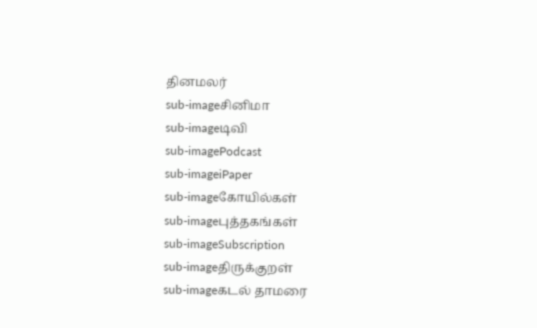தினமலர்
sub-imageசினிமா
sub-imageடிவி
sub-imagePodcast
sub-imageiPaper
sub-imageகோயில்கள்
sub-imageபுத்தகங்கள்
sub-imageSubscription
sub-imageதிருக்குறள்
sub-imageகடல் தாமரை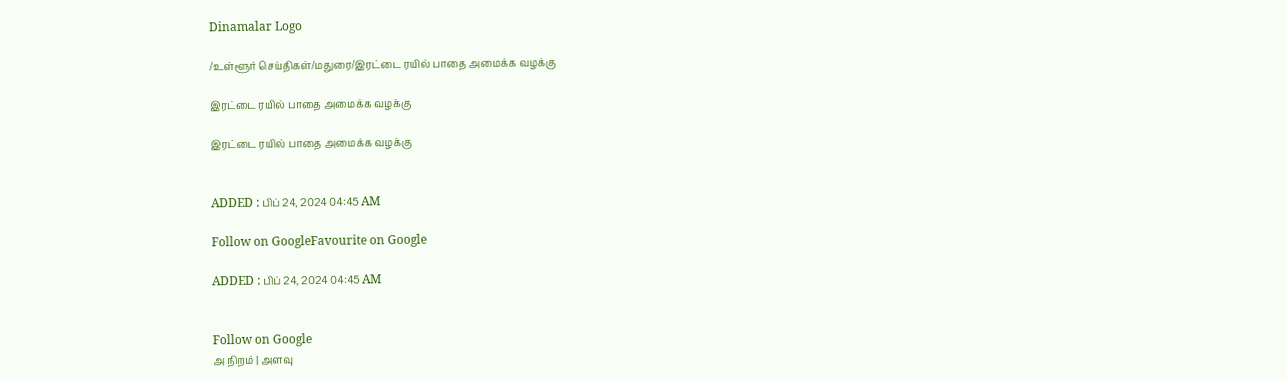Dinamalar Logo

/உள்ளூர் செய்திகள்/மதுரை/இரட்டை ரயில் பாதை அமைக்க வழக்கு

இரட்டை ரயில் பாதை அமைக்க வழக்கு

இரட்டை ரயில் பாதை அமைக்க வழக்கு


ADDED : பிப் 24, 2024 04:45 AM

Follow on GoogleFavourite on Google

ADDED : பிப் 24, 2024 04:45 AM


Follow on Google
அ நிறம் | அளவு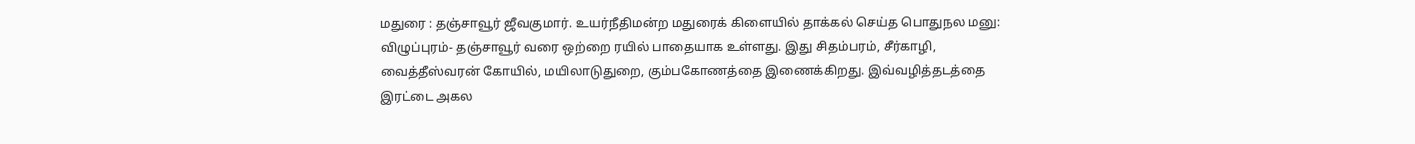மதுரை : தஞ்சாவூர் ஜீவகுமார். உயர்நீதிமன்ற மதுரைக் கிளையில் தாக்கல் செய்த பொதுநல மனு: விழுப்புரம்- தஞ்சாவூர் வரை ஒற்றை ரயில் பாதையாக உள்ளது. இது சிதம்பரம், சீர்காழி, வைத்தீஸ்வரன் கோயில், மயிலாடுதுறை, கும்பகோணத்தை இணைக்கிறது. இவ்வழித்தடத்தை இரட்டை அகல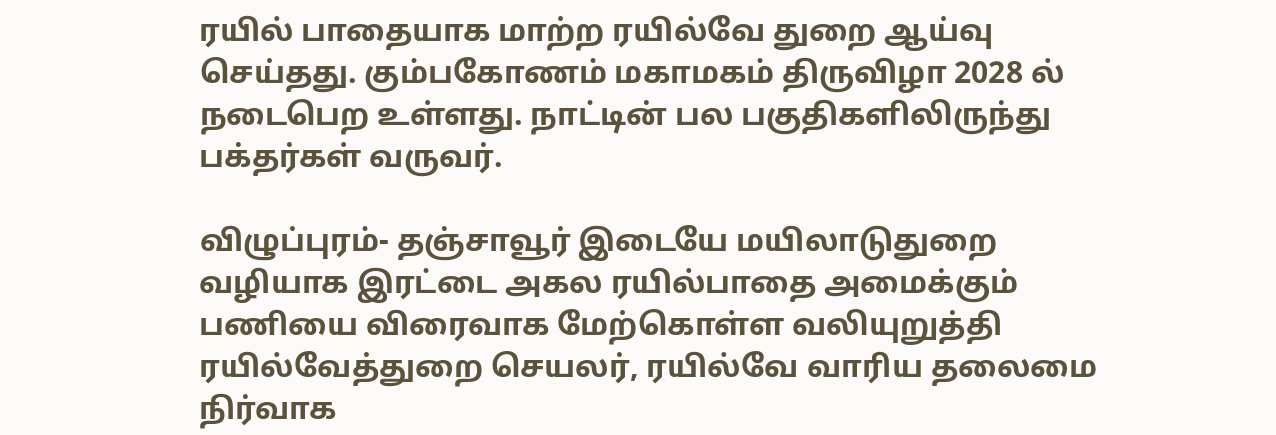ரயில் பாதையாக மாற்ற ரயில்வே துறை ஆய்வு செய்தது. கும்பகோணம் மகாமகம் திருவிழா 2028 ல் நடைபெற உள்ளது. நாட்டின் பல பகுதிகளிலிருந்து பக்தர்கள் வருவர்.

விழுப்புரம்- தஞ்சாவூர் இடையே மயிலாடுதுறை வழியாக இரட்டை அகல ரயில்பாதை அமைக்கும் பணியை விரைவாக மேற்கொள்ள வலியுறுத்தி ரயில்வேத்துறை செயலர், ரயில்வே வாரிய தலைமை நிர்வாக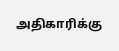அதிகாரிக்கு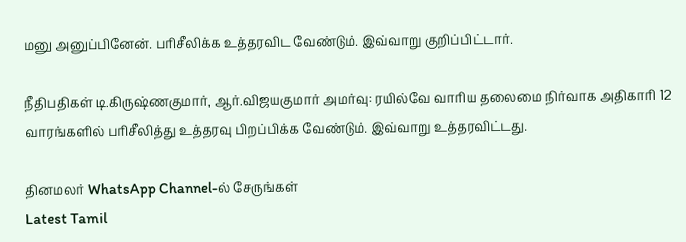மனு அனுப்பினேன். பரிசீலிக்க உத்தரவிட வேண்டும். இவ்வாறு குறிப்பிட்டார்.

நீதிபதிகள் டி.கிருஷ்ணகுமார், ஆர்.விஜயகுமார் அமர்வு: ரயில்வே வாரிய தலைமை நிர்வாக அதிகாரி 12 வாரங்களில் பரிசீலித்து உத்தரவு பிறப்பிக்க வேண்டும். இவ்வாறு உத்தரவிட்டது.

தினமலர் WhatsApp Channel-ல் சேருங்கள்
Latest Tamil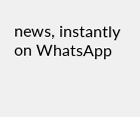news, instantly on WhatsApp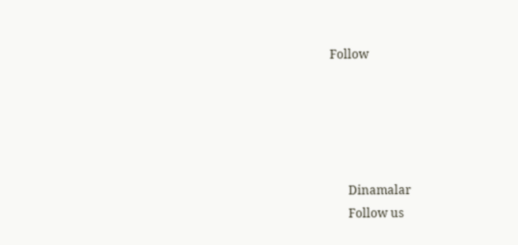Follow





      Dinamalar
      Follow us